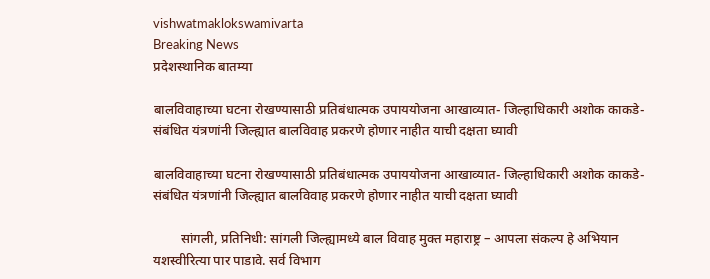vishwatmaklokswamivarta
Breaking News
प्रदेशस्थानिक बातम्या

बालविवाहाच्या घटना रोखण्यासाठी प्रतिबंधात्मक उपाययोजना आखाव्यात- जिल्हाधिकारी अशोक काकडे- संबंधित यंत्रणांनी जिल्ह्यात बालविवाह प्रकरणे होणार नाहीत याची दक्षता घ्यावी

बालविवाहाच्या घटना रोखण्यासाठी प्रतिबंधात्मक उपाययोजना आखाव्यात- जिल्हाधिकारी अशोक काकडे- संबंधित यंत्रणांनी जिल्ह्यात बालविवाह प्रकरणे होणार नाहीत याची दक्षता घ्यावी

        सांगली, प्रतिनिधी: सांगली जिल्ह्यामध्ये बाल विवाह मुक्त महाराष्ट्र – आपला संकल्प हे अभियान यशस्वीरित्या पार पाडावे. सर्व विभाग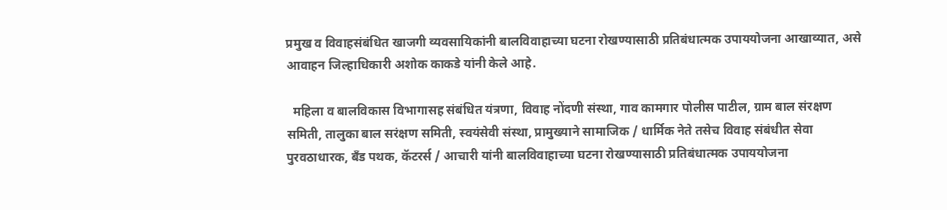प्रमुख व विवाहसंबंधित खाजगी व्यवसायिकांनी बालविवाहाच्या घटना रोखण्यासाठी प्रतिबंधात्मक उपाययोजना आखाव्यात, असे आवाहन जिल्हाधिकारी अशोक काकडे यांनी केले आहे.

  महिला व बालविकास विभागासह संबंधित यंत्रणा, विवाह नोंदणी संस्था, गाव कामगार पोलीस पाटील, ग्राम बाल संरक्षण समिती, तालुका बाल सरंक्षण समिती, स्वयंसेवी संस्था, प्रामुख्याने सामाजिक / धार्मिक नेते तसेच विवाह संबंधीत सेवा पुरवठाधारक, बँड पथक, कॅटरर्स / आचारी यांनी बालविवाहाच्या घटना रोखण्यासाठी प्रतिबंधात्मक उपाययोजना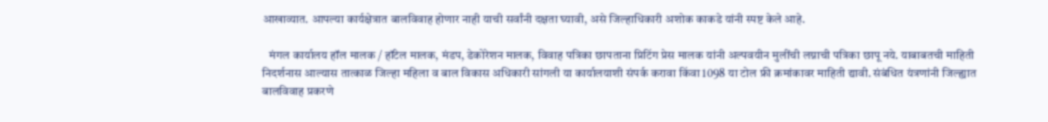आखाव्यात. आपल्या कार्यक्षेत्रात बालविवाह होणार नाही याची सर्वांनी दक्षता घ्यावी, असे जिल्हाधिकारी अशोक काकडे यांनी स्पष्ट केले आहे.

   मंगल कार्यालय हॉल मालक / हॉटेल मालक, मंडप, डेकोरेशन मालक, विवाह पत्रिका छापताना प्रिटिंग प्रेस मालक यांनी अल्पवयीन मुलींची लग्नाची पत्रिका छापू नये. याबाबतची माहिती निदर्शनास आल्यास तात्काळ जिल्हा महिला व बाल विकास अधिकारी सांगली या कार्यालयाशी संपर्क करावा किंवा 1098 या टोल फ्री क्रमांकावर माहिती द्यावी. संबंधित यंत्रणांनी जिल्ह्यात बालविवाह प्रकरणे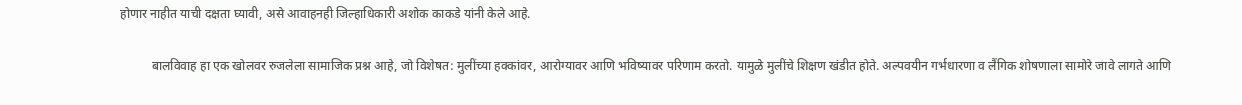होणार नाहीत याची दक्षता घ्यावी, असे आवाहनही जिल्हाधिकारी अशोक काकडे यांनी केले आहे.

          बालविवाह हा एक खोलवर रुजलेला सामाजिक प्रश्न आहे, जो विशेषत: मुलींच्या हक्कांवर, आरोग्यावर आणि भविष्यावर परिणाम करतो. यामुळे मुलींचे शिक्षण खंडीत होते. अल्पवयीन गर्भधारणा व लैंगिक शोषणाला सामोरे जावे लागते आणि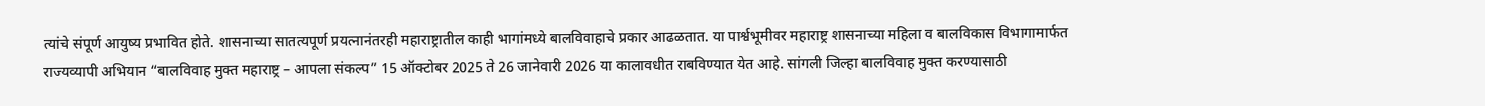त्यांचे संपूर्ण आयुष्य प्रभावित होते. शासनाच्या सातत्यपूर्ण प्रयत्नानंतरही महाराष्ट्रातील काही भागांमध्ये बालविवाहाचे प्रकार आढळतात. या पार्श्वभूमीवर महाराष्ट्र शासनाच्या महिला व बालविकास विभागामार्फत राज्यव्यापी अभियान “बालविवाह मुक्त महाराष्ट्र – आपला संकल्प” 15 ऑक्टोबर 2025 ते 26 जानेवारी 2026 या कालावधीत राबविण्यात येत आहे. सांगली जिल्हा बालविवाह मुक्त करण्यासाठी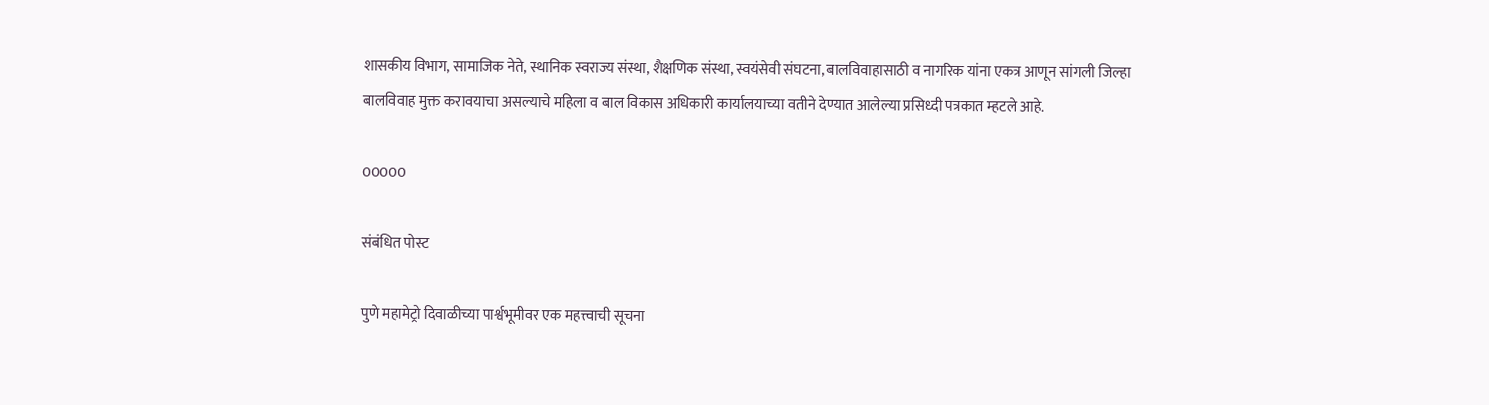शासकीय विभाग, सामाजिक नेते, स्थानिक स्वराज्य संस्था, शैक्षणिक संस्था, स्वयंसेवी संघटना, बालविवाहासाठी व नागरिक यांना एकत्र आणून सांगली जिल्हा बालविवाह मुक्त करावयाचा असल्याचे महिला व बाल विकास अधिकारी कार्यालयाच्या वतीने देण्यात आलेल्या प्रसिध्दी पत्रकात म्हटले आहे.

00000

संबंधित पोस्ट

पुणे महामेट्रो दिवाळीच्या पार्श्वभूमीवर एक महत्त्वाची सूचना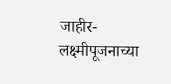जाहीर-लक्ष्मीपूजनाच्या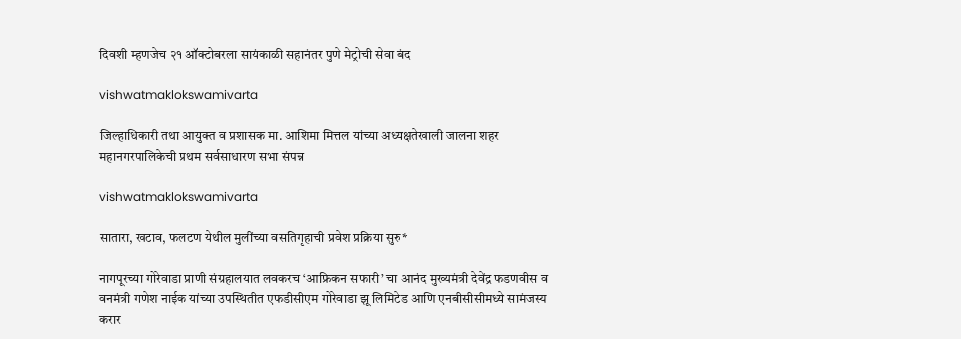दिवशी म्हणजेच २१ ऑक्टोबरला सायंकाळी सहानंतर पुणे मेट्रोची सेवा बंद

vishwatmaklokswamivarta

जिल्हाधिकारी तथा आयुक्त व प्रशासक मा. आशिमा मित्तल यांच्या अध्यक्षतेखाली जालना शहर महानगरपालिकेची प्रथम सर्वसाधारण सभा संपन्न

vishwatmaklokswamivarta

सातारा, खटाव, फलटण येथील मुलींच्या वसतिगृहाची प्रवेश प्रक्रिया सुरु*

नागपूरच्या गोरेवाडा प्राणी संग्रहालयात लवकरच ‘आफ्रिकन सफारी’ चा आनंद मुख्यमंत्री देवेंद्र फडणवीस व वनमंत्री गणेश नाईक यांच्या उपस्थितीत एफडीसीएम गोरेवाडा झू लिमिटेड आणि एनबीसीसीमध्ये सामंजस्य करार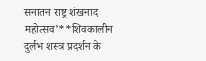सनातन राष्ट्र शंखनाद महोत्सव’**शिवकालीन दुर्लभ शस्त्र प्रदर्शन के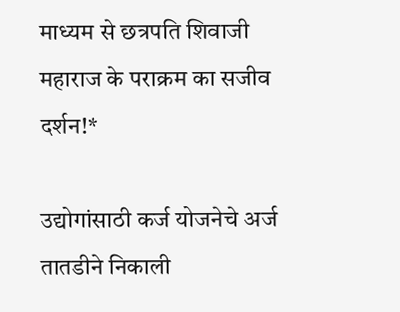माध्यम से छत्रपति शिवाजी महाराज के पराक्रम का सजीव दर्शन!*

उद्योगांसाठी कर्ज योजनेचे अर्ज तातडीने निकाली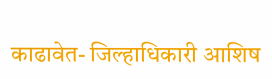काढावेत- जिल्हाधिकारी आशिष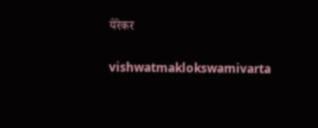येरेकर

vishwatmaklokswamivarta